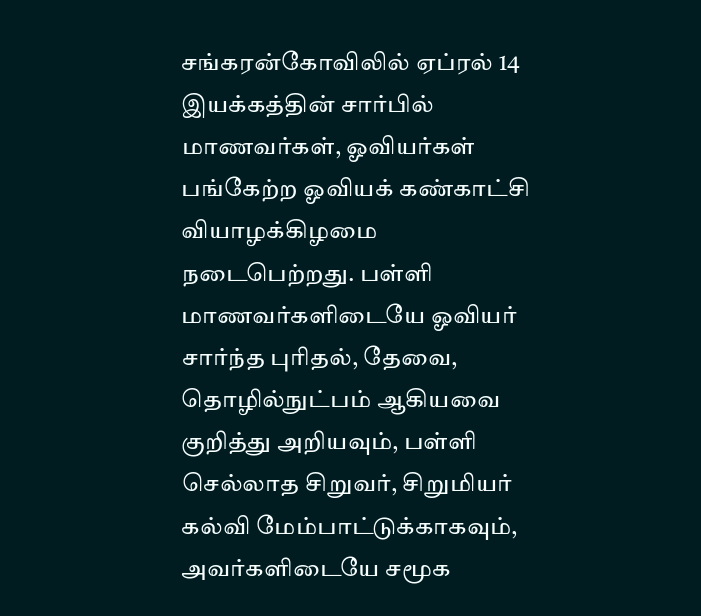சங்கரன்கோவிலில் ஏப்ரல் 14 இயக்கத்தின் சார்பில் மாணவர்கள், ஓவியர்கள் பங்கேற்ற ஓவியக் கண்காட்சி வியாழக்கிழமை நடைபெற்றது. பள்ளி மாணவர்களிடையே ஓவியர் சார்ந்த புரிதல், தேவை, தொழில்நுட்பம் ஆகியவை குறித்து அறியவும், பள்ளி செல்லாத சிறுவர், சிறுமியர் கல்வி மேம்பாட்டுக்காகவும், அவர்களிடையே சமூக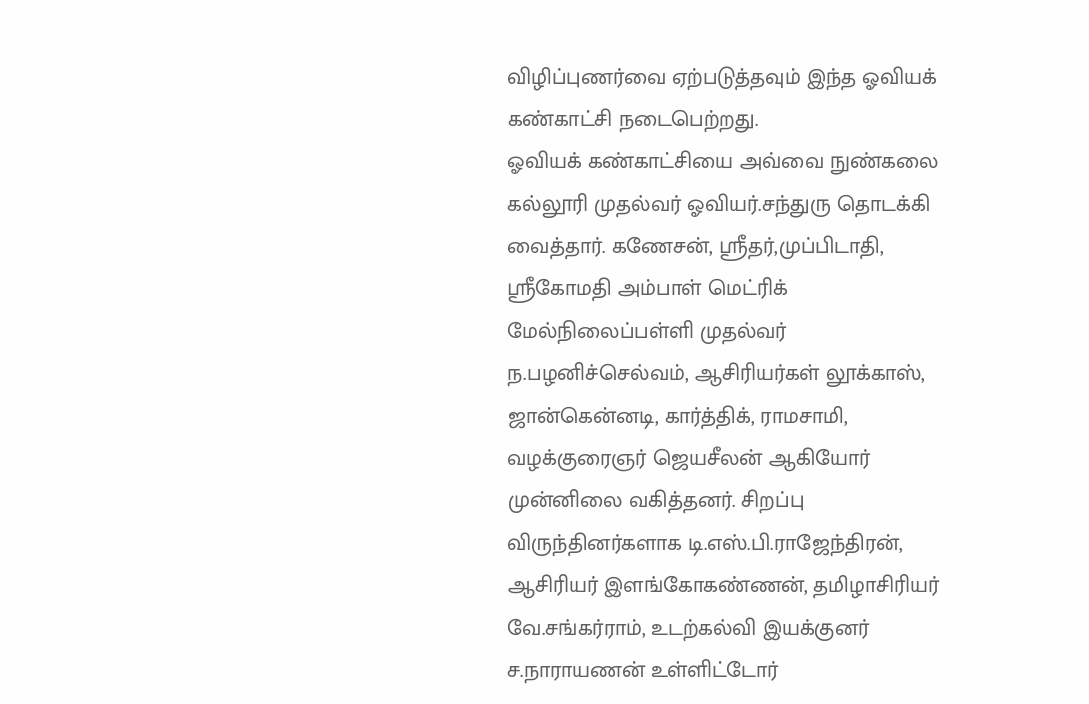விழிப்புணர்வை ஏற்படுத்தவும் இந்த ஓவியக் கண்காட்சி நடைபெற்றது.
ஓவியக் கண்காட்சியை அவ்வை நுண்கலை கல்லூரி முதல்வர் ஓவியர்.சந்துரு தொடக்கி வைத்தார். கணேசன், ஸ்ரீதர்,முப்பிடாதி, ஸ்ரீகோமதி அம்பாள் மெட்ரிக் மேல்நிலைப்பள்ளி முதல்வர் ந.பழனிச்செல்வம், ஆசிரியர்கள் லூக்காஸ், ஜான்கென்னடி, கார்த்திக், ராமசாமி, வழக்குரைஞர் ஜெயசீலன் ஆகியோர் முன்னிலை வகித்தனர். சிறப்பு விருந்தினர்களாக டி.எஸ்.பி.ராஜேந்திரன், ஆசிரியர் இளங்கோகண்ணன், தமிழாசிரியர் வே.சங்கர்ராம், உடற்கல்வி இயக்குனர் ச.நாராயணன் உள்ளிட்டோர்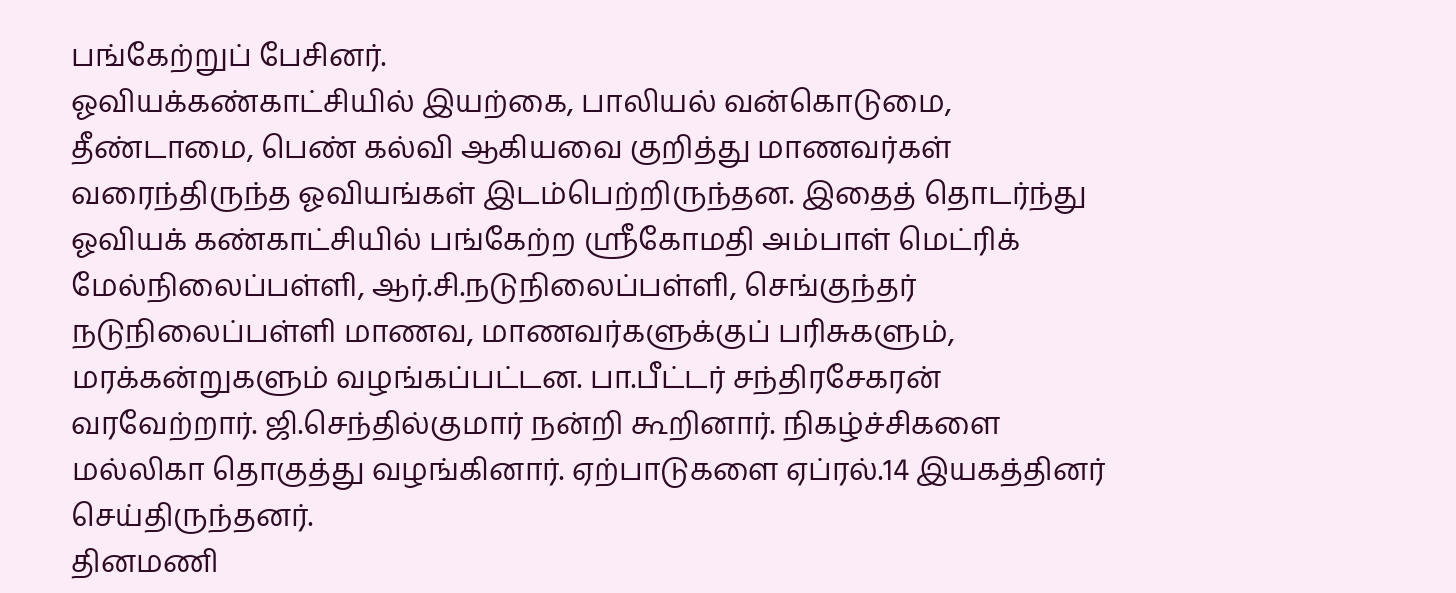பங்கேற்றுப் பேசினர்.
ஓவியக்கண்காட்சியில் இயற்கை, பாலியல் வன்கொடுமை, தீண்டாமை, பெண் கல்வி ஆகியவை குறித்து மாணவர்கள் வரைந்திருந்த ஓவியங்கள் இடம்பெற்றிருந்தன. இதைத் தொடர்ந்து ஓவியக் கண்காட்சியில் பங்கேற்ற ஸ்ரீகோமதி அம்பாள் மெட்ரிக் மேல்நிலைப்பள்ளி, ஆர்.சி.நடுநிலைப்பள்ளி, செங்குந்தர் நடுநிலைப்பள்ளி மாணவ, மாணவர்களுக்குப் பரிசுகளும், மரக்கன்றுகளும் வழங்கப்பட்டன. பா.பீட்டர் சந்திரசேகரன் வரவேற்றார். ஜி.செந்தில்குமார் நன்றி கூறினார். நிகழ்ச்சிகளை மல்லிகா தொகுத்து வழங்கினார். ஏற்பாடுகளை ஏப்ரல்.14 இயகத்தினர் செய்திருந்தனர்.
தினமணி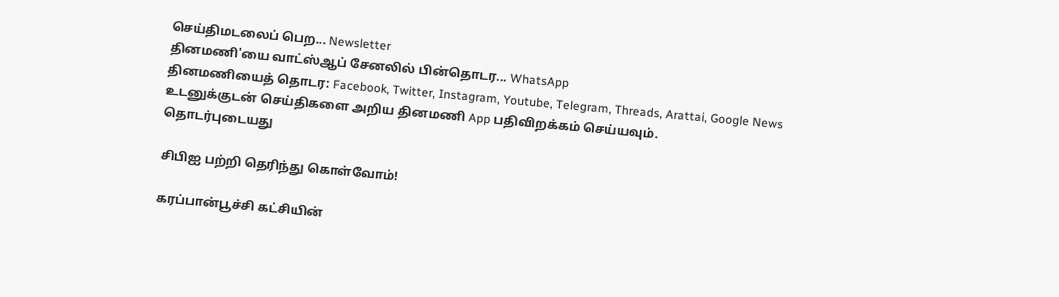செய்திமடலைப் பெற... Newsletter
தினமணி'யை வாட்ஸ்ஆப் சேனலில் பின்தொடர... WhatsApp
தினமணியைத் தொடர: Facebook, Twitter, Instagram, Youtube, Telegram, Threads, Arattai, Google News
உடனுக்குடன் செய்திகளை அறிய தினமணி App பதிவிறக்கம் செய்யவும்.
தொடர்புடையது

சிபிஐ பற்றி தெரிந்து கொள்வோம்!

கரப்பான்பூச்சி கட்சியின்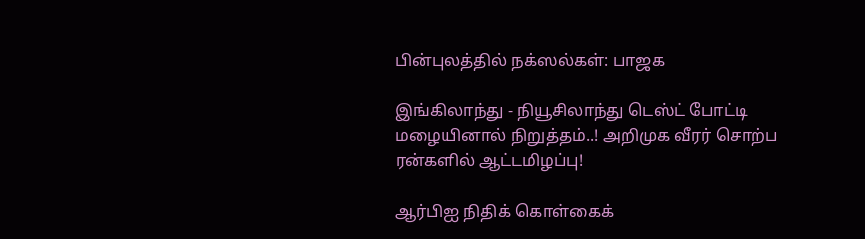பின்புலத்தில் நக்ஸல்கள்: பாஜக

இங்கிலாந்து - நியூசிலாந்து டெஸ்ட் போட்டி மழையினால் நிறுத்தம்..! அறிமுக வீரர் சொற்ப ரன்களில் ஆட்டமிழப்பு!

ஆர்பிஐ நிதிக் கொள்கைக்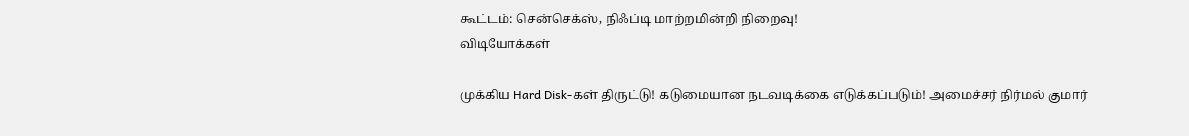கூட்டம்: சென்செக்ஸ், நிஃப்டி மாற்றமின்றி நிறைவு!
விடியோக்கள்

முக்கிய Hard Disk-கள் திருட்டு! கடுமையான நடவடிக்கை எடுக்கப்படும்! அமைச்சர் நிர்மல் குமார்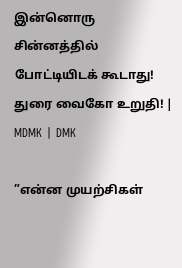இன்னொரு சின்னத்தில் போட்டியிடக் கூடாது! துரை வைகோ உறுதி! | MDMK | DMK

”என்ன முயற்சிகள்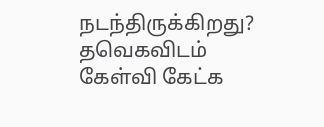நடந்திருக்கிறது? தவெகவிடம் கேள்வி கேட்க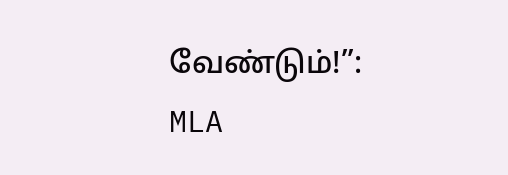வேண்டும்!”: MLA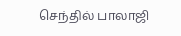செந்தில் பாலாஜி